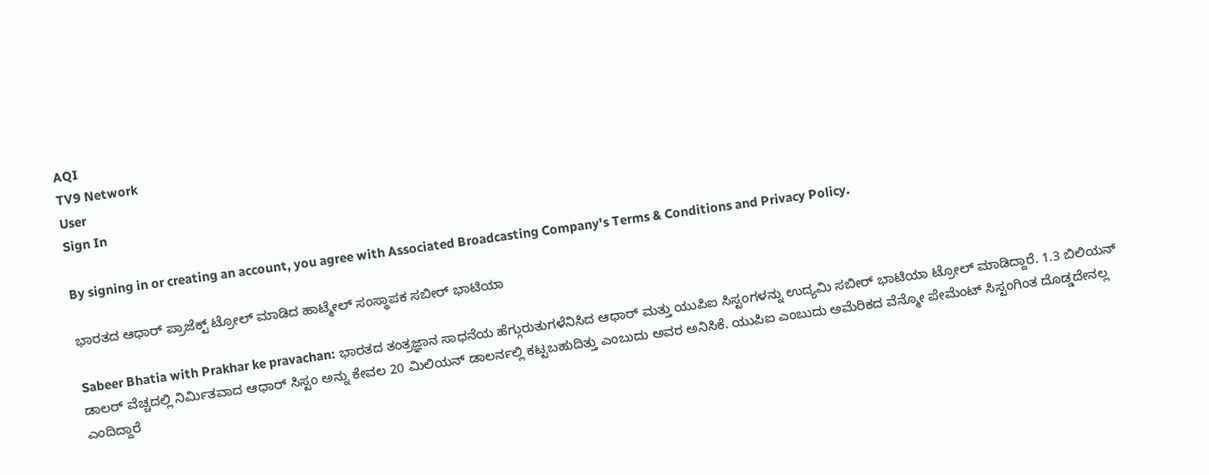AQI
TV9 Network
User
Sign In

By signing in or creating an account, you agree with Associated Broadcasting Company's Terms & Conditions and Privacy Policy.

ಭಾರತದ ಆಧಾರ್ ಪ್ರಾಜೆಕ್ಟ್ ಟ್ರೋಲ್ ಮಾಡಿದ ಹಾಟ್ಮೇಲ್ ಸಂಸ್ಥಾಪಕ ಸಬೀರ್ ಭಾಟಿಯಾ

Sabeer Bhatia with Prakhar ke pravachan: ಭಾರತದ ತಂತ್ರಜ್ಞಾನ ಸಾಧನೆಯ ಹೆಗ್ಗುರುತುಗಳೆನಿಸಿದ ಆಧಾರ್ ಮತ್ತು ಯುಪಿಐ ಸಿಸ್ಟಂಗಳನ್ನು ಉದ್ಯಮಿ ಸಬೀರ್ ಭಾಟಿಯಾ ಟ್ರೋಲ್ ಮಾಡಿದ್ದಾರೆ. 1.3 ಬಿಲಿಯನ್ ಡಾಲರ್ ವೆಚ್ಚದಲ್ಲಿ ನಿರ್ಮಿತವಾದ ಆಧಾರ್ ಸಿಸ್ಟಂ ಅನ್ನು ಕೇವಲ 20 ಮಿಲಿಯನ್ ಡಾಲರ್ನಲ್ಲಿ ಕಟ್ಟಬಹುದಿತ್ತು ಎಂಬುದು ಅವರ ಅನಿಸಿಕೆ. ಯುಪಿಐ ಎಂಬುದು ಅಮೆರಿಕದ ವೆನ್ಮೋ ಪೇಮೆಂಟ್ ಸಿಸ್ಟಂಗಿಂತ ದೊಡ್ಡದೇನಲ್ಲ ಎಂದಿದ್ದಾರೆ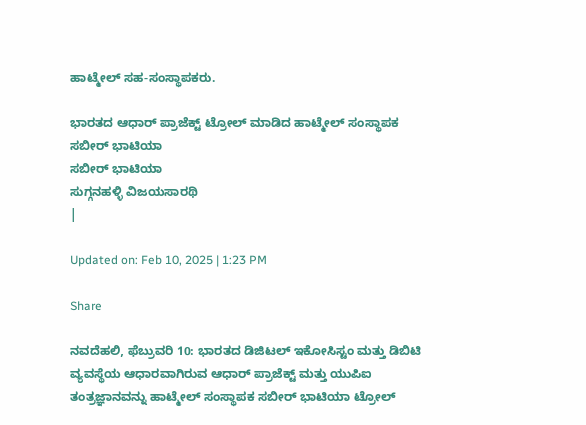ಹಾಟ್ಮೇಲ್ ಸಹ-ಸಂಸ್ಥಾಪಕರು.

ಭಾರತದ ಆಧಾರ್ ಪ್ರಾಜೆಕ್ಟ್ ಟ್ರೋಲ್ ಮಾಡಿದ ಹಾಟ್ಮೇಲ್ ಸಂಸ್ಥಾಪಕ ಸಬೀರ್ ಭಾಟಿಯಾ
ಸಬೀರ್ ಭಾಟಿಯಾ
ಸುಗ್ಗನಹಳ್ಳಿ ವಿಜಯಸಾರಥಿ
|

Updated on: Feb 10, 2025 | 1:23 PM

Share

ನವದೆಹಲಿ, ಫೆಬ್ರುವರಿ 10: ಭಾರತದ ಡಿಜಿಟಲ್ ಇಕೋಸಿಸ್ಟಂ ಮತ್ತು ಡಿಬಿಟಿ ವ್ಯವಸ್ಥೆಯ ಆಧಾರವಾಗಿರುವ ಆಧಾರ್ ಪ್ರಾಜೆಕ್ಟ್ ಮತ್ತು ಯುಪಿಐ ತಂತ್ರಜ್ಞಾನವನ್ನು ಹಾಟ್ಮೇಲ್ ಸಂಸ್ಥಾಪಕ ಸಬೀರ್ ಭಾಟಿಯಾ ಟ್ರೋಲ್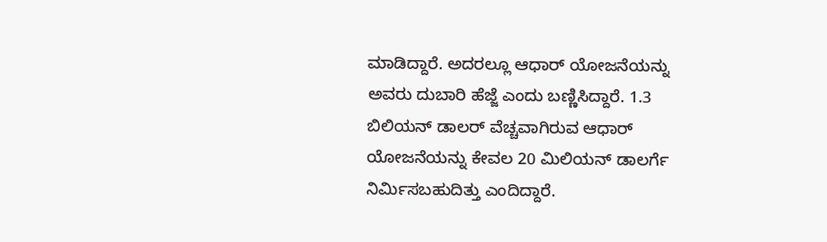ಮಾಡಿದ್ದಾರೆ. ಅದರಲ್ಲೂ ಆಧಾರ್ ಯೋಜನೆಯನ್ನು ಅವರು ದುಬಾರಿ ಹೆಜ್ಜೆ ಎಂದು ಬಣ್ಣಿಸಿದ್ದಾರೆ. 1.3 ಬಿಲಿಯನ್ ಡಾಲರ್ ವೆಚ್ಚವಾಗಿರುವ ಆಧಾರ್ ಯೋಜನೆಯನ್ನು ಕೇವಲ 20 ಮಿಲಿಯನ್ ಡಾಲರ್ಗೆ ನಿರ್ಮಿಸಬಹುದಿತ್ತು ಎಂದಿದ್ದಾರೆ.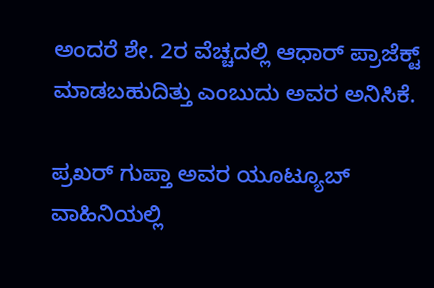ಅಂದರೆ ಶೇ. 2ರ ವೆಚ್ಚದಲ್ಲಿ ಆಧಾರ್ ಪ್ರಾಜೆಕ್ಟ್ ಮಾಡಬಹುದಿತ್ತು ಎಂಬುದು ಅವರ ಅನಿಸಿಕೆ.

ಪ್ರಖರ್ ಗುಪ್ತಾ ಅವರ ಯೂಟ್ಯೂಬ್ ವಾಹಿನಿಯಲ್ಲಿ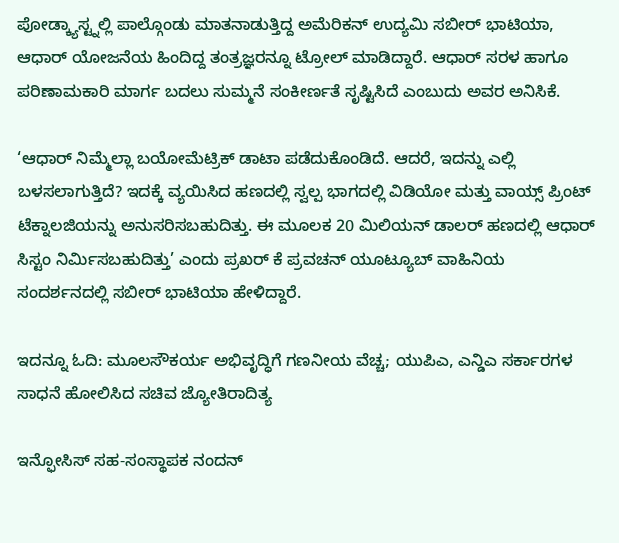ಪೋಡ್ಕ್ಯಾಸ್ಟ್ನಲ್ಲಿ ಪಾಲ್ಗೊಂಡು ಮಾತನಾಡುತ್ತಿದ್ದ ಅಮೆರಿಕನ್ ಉದ್ಯಮಿ ಸಬೀರ್ ಭಾಟಿಯಾ, ಆಧಾರ್ ಯೋಜನೆಯ ಹಿಂದಿದ್ದ ತಂತ್ರಜ್ಞರನ್ನೂ ಟ್ರೋಲ್ ಮಾಡಿದ್ದಾರೆ. ಆಧಾರ್ ಸರಳ ಹಾಗೂ ಪರಿಣಾಮಕಾರಿ ಮಾರ್ಗ ಬದಲು ಸುಮ್ಮನೆ ಸಂಕೀರ್ಣತೆ ಸೃಷ್ಟಿಸಿದೆ ಎಂಬುದು ಅವರ ಅನಿಸಿಕೆ.

‘ಆಧಾರ್ ನಿಮ್ಮೆಲ್ಲಾ ಬಯೋಮೆಟ್ರಿಕ್ ಡಾಟಾ ಪಡೆದುಕೊಂಡಿದೆ. ಆದರೆ, ಇದನ್ನು ಎಲ್ಲಿ ಬಳಸಲಾಗುತ್ತಿದೆ? ಇದಕ್ಕೆ ವ್ಯಯಿಸಿದ ಹಣದಲ್ಲಿ ಸ್ವಲ್ಪ ಭಾಗದಲ್ಲಿ ವಿಡಿಯೋ ಮತ್ತು ವಾಯ್ಸ್ ಪ್ರಿಂಟ್ ಟೆಕ್ನಾಲಜಿಯನ್ನು ಅನುಸರಿಸಬಹುದಿತ್ತು. ಈ ಮೂಲಕ 20 ಮಿಲಿಯನ್ ಡಾಲರ್ ಹಣದಲ್ಲಿ ಆಧಾರ್ ಸಿಸ್ಟಂ ನಿರ್ಮಿಸಬಹುದಿತ್ತು’ ಎಂದು ಪ್ರಖರ್ ಕೆ ಪ್ರವಚನ್ ಯೂಟ್ಯೂಬ್ ವಾಹಿನಿಯ ಸಂದರ್ಶನದಲ್ಲಿ ಸಬೀರ್ ಭಾಟಿಯಾ ಹೇಳಿದ್ದಾರೆ.

ಇದನ್ನೂ ಓದಿ: ಮೂಲಸೌಕರ್ಯ ಅಭಿವೃದ್ಧಿಗೆ ಗಣನೀಯ ವೆಚ್ಚ; ಯುಪಿಎ, ಎನ್ಡಿಎ ಸರ್ಕಾರಗಳ ಸಾಧನೆ ಹೋಲಿಸಿದ ಸಚಿವ ಜ್ಯೋತಿರಾದಿತ್ಯ

ಇನ್ಫೋಸಿಸ್ ಸಹ-ಸಂಸ್ಥಾಪಕ ನಂದನ್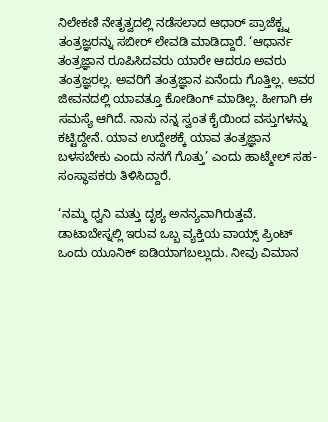ನಿಲೇಕಣಿ ನೇತೃತ್ವದಲ್ಲಿ ನಡೆಸಲಾದ ಆಧಾರ್ ಪ್ರಾಜೆಕ್ಟ್ನ ತಂತ್ರಜ್ಞರನ್ನು ಸಬೀರ್ ಲೇವಡಿ ಮಾಡಿದ್ದಾರೆ. ‘ಆಧಾರ್ನ ತಂತ್ರಜ್ಞಾನ ರೂಪಿಸಿದವರು ಯಾರೇ ಆದರೂ ಅವರು ತಂತ್ರಜ್ಞರಲ್ಲ. ಅವರಿಗೆ ತಂತ್ರಜ್ಞಾನ ಏನೆಂದು ಗೊತ್ತಿಲ್ಲ. ಅವರ ಜೀವನದಲ್ಲಿ ಯಾವತ್ತೂ ಕೋಡಿಂಗ್ ಮಾಡಿಲ್ಲ. ಹೀಗಾಗಿ ಈ ಸಮಸ್ಯೆ ಆಗಿದೆ. ನಾನು ನನ್ನ ಸ್ವಂತ ಕೈಯಿಂದ ವಸ್ತುಗಳನ್ನು ಕಟ್ಟಿದ್ದೇನೆ. ಯಾವ ಉದ್ದೇಶಕ್ಕೆ ಯಾವ ತಂತ್ರಜ್ಞಾನ ಬಳಸಬೇಕು ಎಂದು ನನಗೆ ಗೊತ್ತು’ ಎಂದು ಹಾಟ್ಮೇಲ್ ಸಹ-ಸಂಸ್ಥಾಪಕರು ತಿಳಿಸಿದ್ದಾರೆ.

‘ನಮ್ಮ ಧ್ವನಿ ಮತ್ತು ದೃಶ್ಯ ಅನನ್ಯವಾಗಿರುತ್ತವೆ. ಡಾಟಾಬೇಸ್ನಲ್ಲಿ ಇರುವ ಒಬ್ಬ ವ್ಯಕ್ತಿಯ ವಾಯ್ಸ್ ಪ್ರಿಂಟ್ ಒಂದು ಯೂನಿಕ್ ಐಡಿಯಾಗಬಲ್ಲುದು. ನೀವು ವಿಮಾನ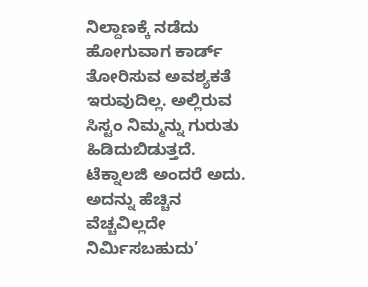ನಿಲ್ದಾಣಕ್ಕೆ ನಡೆದು ಹೋಗುವಾಗ ಕಾರ್ಡ್ ತೋರಿಸುವ ಅವಶ್ಯಕತೆ ಇರುವುದಿಲ್ಲ. ಅಲ್ಲಿರುವ ಸಿಸ್ಟಂ ನಿಮ್ಮನ್ನು ಗುರುತು ಹಿಡಿದುಬಿಡುತ್ತದೆ. ಟೆಕ್ನಾಲಜಿ ಅಂದರೆ ಅದು. ಅದನ್ನು ಹೆಚ್ಚಿನ ವೆಚ್ಚವಿಲ್ಲದೇ ನಿರ್ಮಿಸಬಹುದು’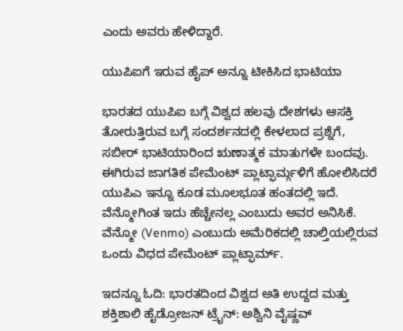ಎಂದು ಅವರು ಹೇಳಿದ್ದಾರೆ.

ಯುಪಿಐಗೆ ಇರುವ ಹೈಪ್ ಅನ್ನೂ ಟೀಕಿಸಿದ ಭಾಟಿಯಾ

ಭಾರತದ ಯುಪಿಐ ಬಗ್ಗೆ ವಿಶ್ವದ ಹಲವು ದೇಶಗಳು ಆಸಕ್ತಿ ತೋರುತ್ತಿರುವ ಬಗ್ಗೆ ಸಂದರ್ಶನದಲ್ಲಿ ಕೇಳಲಾದ ಪ್ರಶ್ನೆಗೆ, ಸಬೀರ್ ಭಾಟಿಯಾರಿಂದ ಋಣಾತ್ಮಕ ಮಾತುಗಳೇ ಬಂದವು. ಈಗಿರುವ ಜಾಗತಿಕ ಪೇಮೆಂಟ್ ಪ್ಲಾಟ್ಫಾರ್ಮ್ಗಳಿಗೆ ಹೋಲಿಸಿದರೆ ಯುಪಿಎ ಇನ್ನೂ ಕೂಡ ಮೂಲಭೂತ ಹಂತದಲ್ಲಿ ಇದೆ. ವೆನ್ಮೋಗಿಂತ ಇದು ಹೆಚ್ಚೇನಲ್ಲ ಎಂಬುದು ಅವರ ಅನಿಸಿಕೆ. ವೆನ್ಮೋ (Venmo) ಎಂಬುದು ಅಮೆರಿಕದಲ್ಲಿ ಚಾಲ್ತಿಯಲ್ಲಿರುವ ಒಂದು ವಿಧದ ಪೇಮೆಂಟ್ ಪ್ಲಾಟ್ಫಾರ್ಮ್.

ಇದನ್ನೂ ಓದಿ: ಭಾರತದಿಂದ ವಿಶ್ವದ ಅತಿ ಉದ್ದದ ಮತ್ತು ಶಕ್ತಿಶಾಲಿ ಹೈಡ್ರೋಜನ್ ಟ್ರೈನ್: ಅಶ್ವಿನಿ ವೈಷ್ಣವ್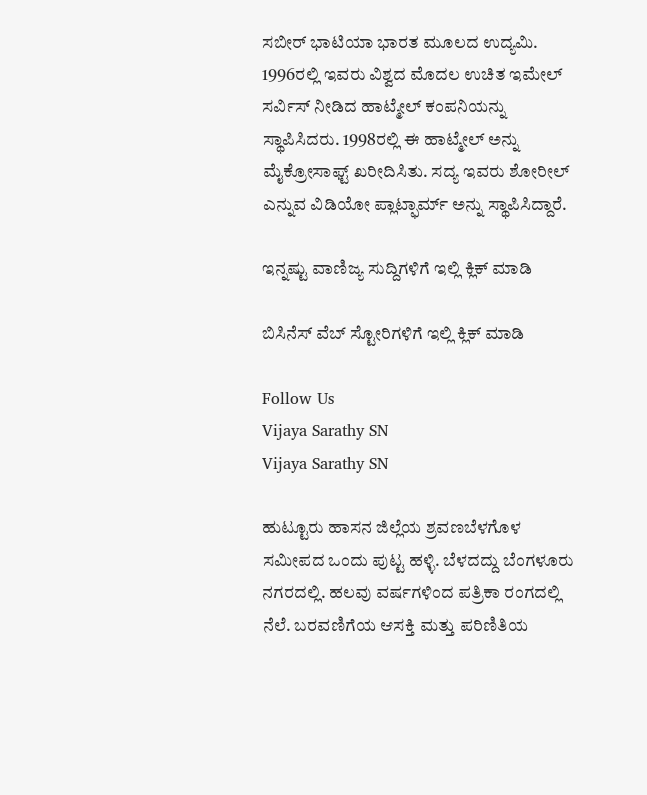ಸಬೀರ್ ಭಾಟಿಯಾ ಭಾರತ ಮೂಲದ ಉದ್ಯಮಿ. 1996ರಲ್ಲಿ ಇವರು ವಿಶ್ವದ ಮೊದಲ ಉಚಿತ ಇಮೇಲ್ ಸರ್ವಿಸ್ ನೀಡಿದ ಹಾಟ್ಮೇಲ್ ಕಂಪನಿಯನ್ನು ಸ್ಥಾಪಿಸಿದರು. 1998ರಲ್ಲಿ ಈ ಹಾಟ್ಮೇಲ್ ಅನ್ನು ಮೈಕ್ರೋಸಾಫ್ಟ್ ಖರೀದಿಸಿತು. ಸದ್ಯ ಇವರು ಶೋರೀಲ್ ಎನ್ನುವ ವಿಡಿಯೋ ಪ್ಲಾಟ್ಫಾರ್ಮ್ ಅನ್ನು ಸ್ಥಾಪಿಸಿದ್ದಾರೆ.

ಇನ್ನಷ್ಟು ವಾಣಿಜ್ಯ ಸುದ್ದಿಗಳಿಗೆ ಇಲ್ಲಿ ಕ್ಲಿಕ್ ಮಾಡಿ

ಬಿಸಿನೆಸ್ ವೆಬ್ ಸ್ಟೋರಿಗಳಿಗೆ ಇಲ್ಲಿ ಕ್ಲಿಕ್ ಮಾಡಿ

Follow Us
Vijaya Sarathy SN
Vijaya Sarathy SN

ಹುಟ್ಟೂರು ಹಾಸನ ಜಿಲ್ಲೆಯ ಶ್ರವಣಬೆಳಗೊಳ ಸಮೀಪದ ಒಂದು ಪುಟ್ಟ ಹಳ್ಳಿ. ಬೆಳದದ್ದು ಬೆಂಗಳೂರು ನಗರದಲ್ಲಿ. ಹಲವು ವರ್ಷಗಳಿಂದ ಪತ್ರಿಕಾ ರಂಗದಲ್ಲಿ ನೆಲೆ. ಬರವಣಿಗೆಯ ಆಸಕ್ತಿ ಮತ್ತು ಪರಿಣಿತಿಯ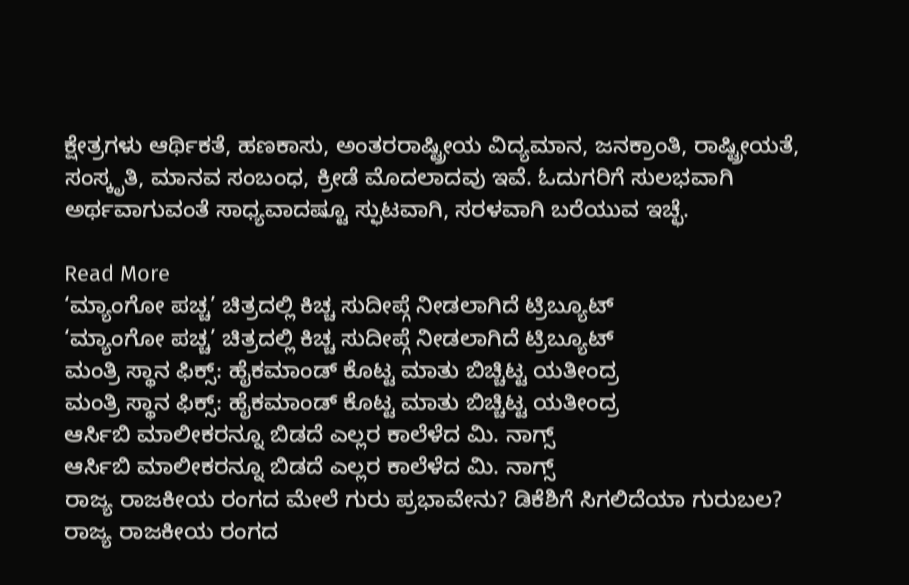ಕ್ಷೇತ್ರಗಳು ಆರ್ಥಿಕತೆ, ಹಣಕಾಸು, ಅಂತರರಾಷ್ಟ್ರೀಯ ವಿದ್ಯಮಾನ, ಜನಕ್ರಾಂತಿ, ರಾಷ್ಟ್ರೀಯತೆ, ಸಂಸ್ಕೃತಿ, ಮಾನವ ಸಂಬಂಧ, ಕ್ರೀಡೆ ಮೊದಲಾದವು ಇವೆ. ಓದುಗರಿಗೆ ಸುಲಭವಾಗಿ ಅರ್ಥವಾಗುವಂತೆ ಸಾಧ್ಯವಾದಷ್ಟೂ ಸ್ಫುಟವಾಗಿ, ಸರಳವಾಗಿ ಬರೆಯುವ ಇಚ್ಛೆ.

Read More
‘ಮ್ಯಾಂಗೋ ಪಚ್ಚ’ ಚಿತ್ರದಲ್ಲಿ ಕಿಚ್ಚ ಸುದೀಪ್ಗೆ ನೀಡಲಾಗಿದೆ ಟ್ರಿಬ್ಯೂಟ್
‘ಮ್ಯಾಂಗೋ ಪಚ್ಚ’ ಚಿತ್ರದಲ್ಲಿ ಕಿಚ್ಚ ಸುದೀಪ್ಗೆ ನೀಡಲಾಗಿದೆ ಟ್ರಿಬ್ಯೂಟ್
ಮಂತ್ರಿ ಸ್ಥಾನ ಫಿಕ್ಸ್: ಹೈಕಮಾಂಡ್ ಕೊಟ್ಟ ಮಾತು ಬಿಚ್ಚಿಟ್ಟ ಯತೀಂದ್ರ
ಮಂತ್ರಿ ಸ್ಥಾನ ಫಿಕ್ಸ್: ಹೈಕಮಾಂಡ್ ಕೊಟ್ಟ ಮಾತು ಬಿಚ್ಚಿಟ್ಟ ಯತೀಂದ್ರ
ಆರ್ಸಿಬಿ ಮಾಲೀಕರನ್ನೂ ಬಿಡದೆ ಎಲ್ಲರ ಕಾಲೆಳೆದ ಮಿ. ನಾಗ್ಸ್
ಆರ್ಸಿಬಿ ಮಾಲೀಕರನ್ನೂ ಬಿಡದೆ ಎಲ್ಲರ ಕಾಲೆಳೆದ ಮಿ. ನಾಗ್ಸ್
ರಾಜ್ಯ ರಾಜಕೀಯ ರಂಗದ ಮೇಲೆ ಗುರು ಪ್ರಭಾವೇನು? ಡಿಕೆಶಿಗೆ ಸಿಗಲಿದೆಯಾ ಗುರುಬಲ?
ರಾಜ್ಯ ರಾಜಕೀಯ ರಂಗದ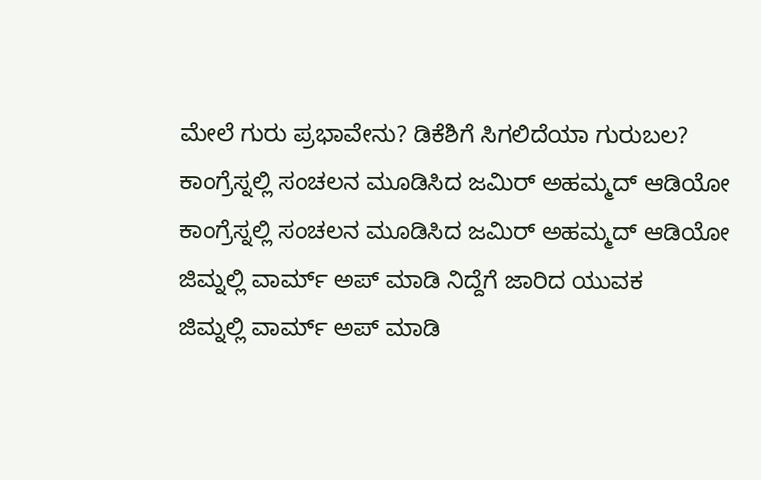ಮೇಲೆ ಗುರು ಪ್ರಭಾವೇನು? ಡಿಕೆಶಿಗೆ ಸಿಗಲಿದೆಯಾ ಗುರುಬಲ?
ಕಾಂಗ್ರೆಸ್ನಲ್ಲಿ ಸಂಚಲನ ಮೂಡಿಸಿದ ಜಮಿರ್ ಅಹಮ್ಮದ್ ಆಡಿಯೋ
ಕಾಂಗ್ರೆಸ್ನಲ್ಲಿ ಸಂಚಲನ ಮೂಡಿಸಿದ ಜಮಿರ್ ಅಹಮ್ಮದ್ ಆಡಿಯೋ
ಜಿಮ್ನಲ್ಲಿ ವಾರ್ಮ್ ಅಪ್ ಮಾಡಿ ನಿದ್ದೆಗೆ ಜಾರಿದ ಯುವಕ
ಜಿಮ್ನಲ್ಲಿ ವಾರ್ಮ್ ಅಪ್ ಮಾಡಿ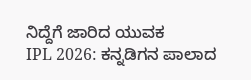ನಿದ್ದೆಗೆ ಜಾರಿದ ಯುವಕ
IPL 2026: ಕನ್ನಡಿಗನ ಪಾಲಾದ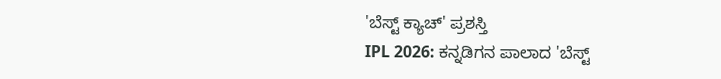'ಬೆಸ್ಟ್ ಕ್ಯಾಚ್' ಪ್ರಶಸ್ತಿ
IPL 2026: ಕನ್ನಡಿಗನ ಪಾಲಾದ 'ಬೆಸ್ಟ್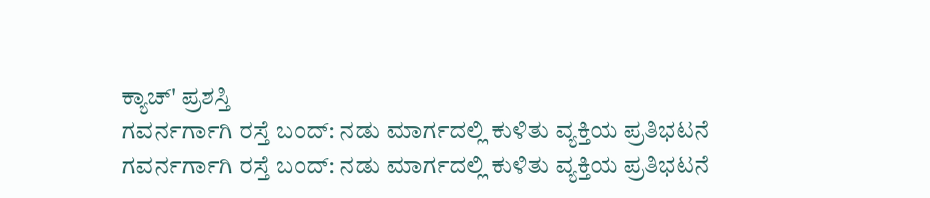ಕ್ಯಾಚ್' ಪ್ರಶಸ್ತಿ
ಗವರ್ನರ್ಗಾಗಿ ರಸ್ತೆ ಬಂದ್: ನಡು ಮಾರ್ಗದಲ್ಲಿ ಕುಳಿತು ವ್ಯಕ್ತಿಯ ಪ್ರತಿಭಟನೆ
ಗವರ್ನರ್ಗಾಗಿ ರಸ್ತೆ ಬಂದ್: ನಡು ಮಾರ್ಗದಲ್ಲಿ ಕುಳಿತು ವ್ಯಕ್ತಿಯ ಪ್ರತಿಭಟನೆ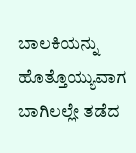ಬಾಲಕಿಯನ್ನು ಹೊತ್ತೊಯ್ಯುವಾಗ ಬಾಗಿಲಲ್ಲೇ ತಡೆದ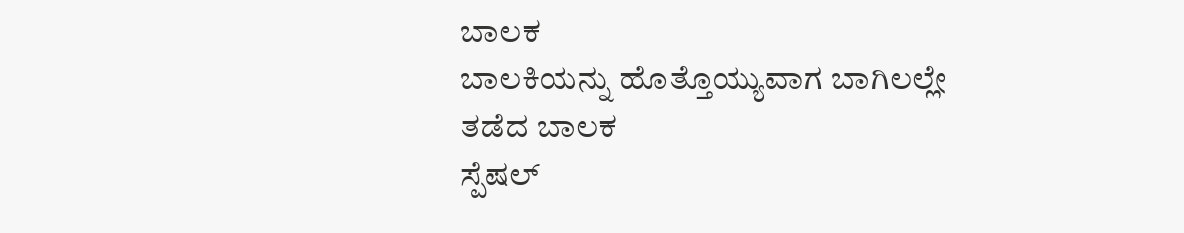ಬಾಲಕ
ಬಾಲಕಿಯನ್ನು ಹೊತ್ತೊಯ್ಯುವಾಗ ಬಾಗಿಲಲ್ಲೇ ತಡೆದ ಬಾಲಕ
ಸ್ಪೆಷಲ್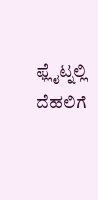ಫ್ಲೈಟ್ನಲ್ಲಿ ದೆಹಲಿಗೆ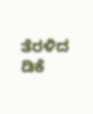ತೆರಳಿದ ಡಿಕೆ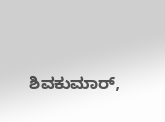ಶಿವಕುಮಾರ್,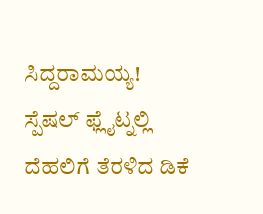ಸಿದ್ದರಾಮಯ್ಯ!
ಸ್ಪೆಷಲ್ ಫ್ಲೈಟ್ನಲ್ಲಿ ದೆಹಲಿಗೆ ತೆರಳಿದ ಡಿಕೆ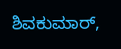ಶಿವಕುಮಾರ್,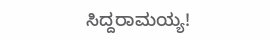ಸಿದ್ದರಾಮಯ್ಯ!